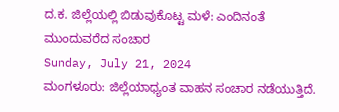ದ.ಕ. ಜಿಲ್ಲೆಯಲ್ಲಿ ಬಿಡುವುಕೊಟ್ಟ ಮಳೆ: ಎಂದಿನಂತೆ ಮುಂದುವರೆದ ಸಂಚಾರ
Sunday, July 21, 2024
ಮಂಗಳೂರು: ಜಿಲ್ಲೆಯಾಧ್ಯಂತ ವಾಹನ ಸಂಚಾರ ನಡೆಯುತ್ತಿದೆ.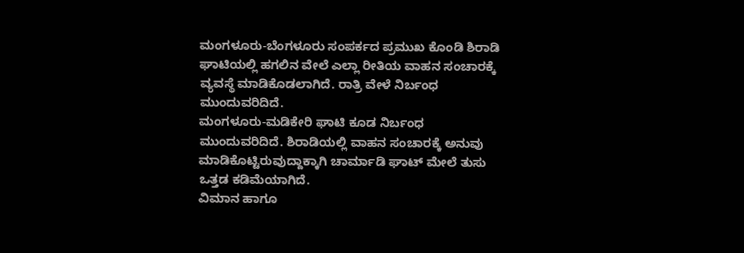ಮಂಗಳೂರು-ಬೆಂಗಳೂರು ಸಂಪರ್ಕದ ಪ್ರಮುಖ ಕೊಂಡಿ ಶಿರಾಡಿ ಘಾಟಿಯಲ್ಲಿ ಹಗಲಿನ ವೇಲೆ ಎಲ್ಲಾ ರೀತಿಯ ವಾಹನ ಸಂಚಾರಕ್ಕೆ ವ್ಯವಸ್ಥೆ ಮಾಡಿಕೊಡಲಾಗಿದೆ. ರಾತ್ರಿ ವೇಳೆ ನಿರ್ಬಂಧ ಮುಂದುವರಿದಿದೆ.
ಮಂಗಳೂರು-ಮಡಿಕೇರಿ ಘಾಟಿ ಕೂಡ ನಿರ್ಬಂಧ ಮುಂದುವರಿದಿದೆ. ಶಿರಾಡಿಯಲ್ಲಿ ವಾಹನ ಸಂಚಾರಕ್ಕೆ ಅನುವು ಮಾಡಿಕೊಟ್ಟಿರುವುದ್ದಾಕ್ಕಾಗಿ ಚಾರ್ಮಾಡಿ ಘಾಟ್ ಮೇಲೆ ತುಸು ಒತ್ತಡ ಕಡಿಮೆಯಾಗಿದೆ.
ವಿಮಾನ ಹಾಗೂ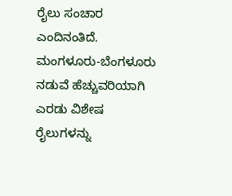ರೈಲು ಸಂಚಾರ ಎಂದಿನಂತಿದೆ. ಮಂಗಳೂರು-ಬೆಂಗಳೂರು ನಡುವೆ ಹೆಚ್ಚುವರಿಯಾಗಿ ಎರಡು ವಿಶೇಷ ರೈಲುಗಳನ್ನು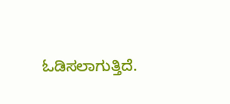ಓಡಿಸಲಾಗುತ್ತಿದೆ.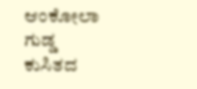ಆಂಕೋಲಾ ಗುಡ್ಡ ಕುಸಿತದ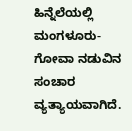ಹಿನ್ನೆಲೆಯಲ್ಲಿ ಮಂಗಳೂರು-ಗೋವಾ ನಡುವಿನ ಸಂಚಾರ ವ್ಯತ್ಯಾಯವಾಗಿದೆ.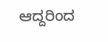ಆದ್ದರಿಂದ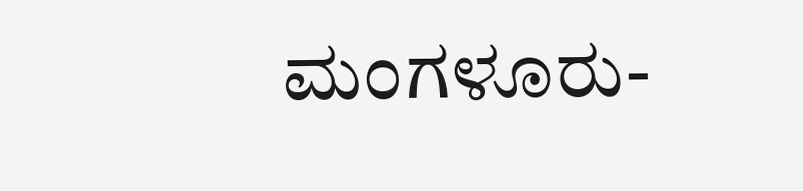ಮಂಗಳೂರು-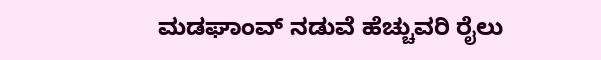ಮಡಘಾಂವ್ ನಡುವೆ ಹೆಚ್ಚುವರಿ ರೈಲು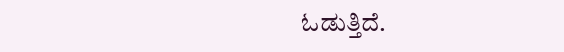ಓಡುತ್ತಿದೆ.